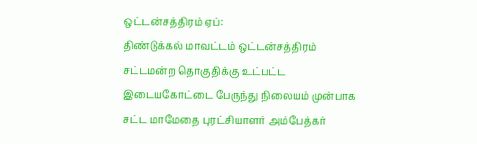ஒட்டன்சத்திரம் ஏப்:
திண்டுக்கல் மாவட்டம் ஒட்டன்சத்திரம் சட்டமன்ற தொகுதிக்கு உட்பட்ட இடையகோட்டை பேருந்து நிலையம் முன்பாக சட்ட மாமேதை புரட்சியாளர் அம்பேத்கர்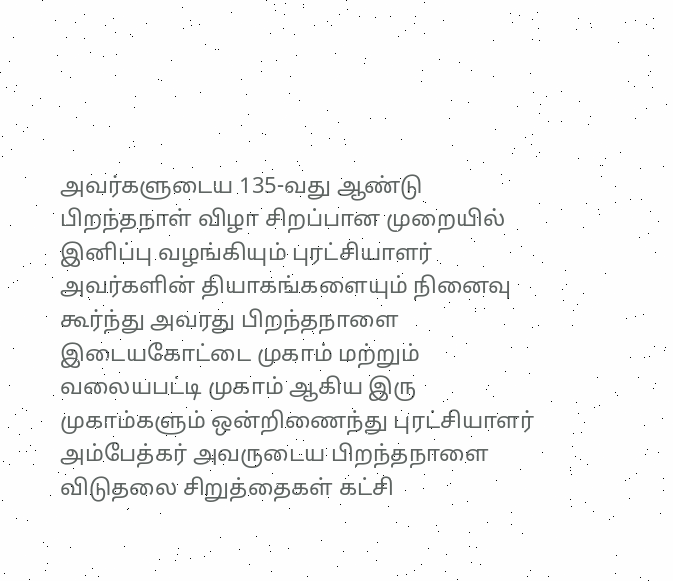அவர்களுடைய 135-வது ஆண்டு பிறந்தநாள் விழா சிறப்பான முறையில் இனிப்பு வழங்கியும் புரட்சியாளர் அவர்களின் தியாகங்களையும் நினைவு கூர்ந்து அவரது பிறந்தநாளை இடையகோட்டை முகாம் மற்றும் வலையபட்டி முகாம் ஆகிய இரு முகாம்களும் ஒன்றிணைந்து புரட்சியாளர் அம்பேத்கர் அவருடைய பிறந்தநாளை விடுதலை சிறுத்தைகள் கட்சி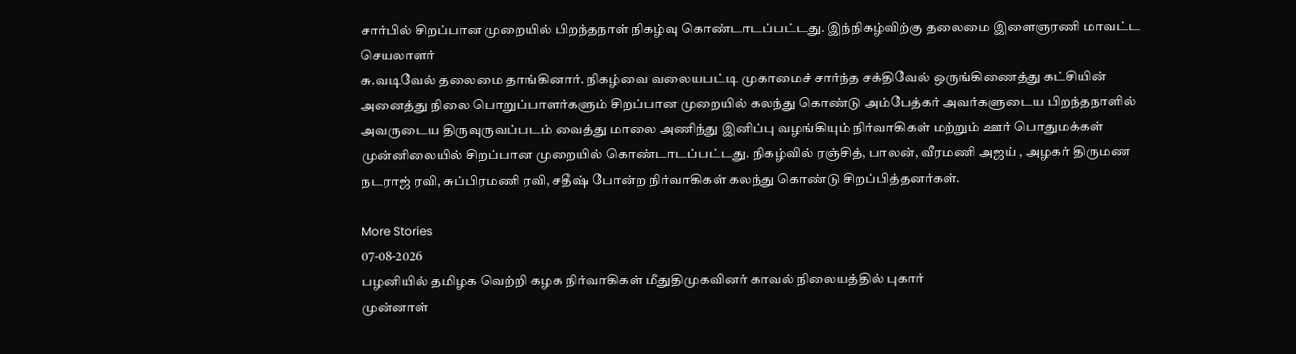சார்பில் சிறப்பான முறையில் பிறந்தநாள் நிகழ்வு கொண்டாடப்பட்டது. இந்நிகழ்விற்கு தலைமை இளைஞரணி மாவட்ட செயலாளர்
சு.வடிவேல் தலைமை தாங்கினார். நிகழ்வை வலையபட்டி முகாமைச் சார்ந்த சக்திவேல் ஒருங்கிணைத்து கட்சியின் அனைத்து நிலை பொறுப்பாளர்களும் சிறப்பான முறையில் கலந்து கொண்டு அம்பேத்கர் அவர்களுடைய பிறந்தநாளில் அவருடைய திருவுருவப்படம் வைத்து மாலை அணிந்து இனிப்பு வழங்கியும் நிர்வாகிகள் மற்றும் ஊர் பொதுமக்கள் முன்னிலையில் சிறப்பான முறையில் கொண்டாடப்பட்டது. நிகழ்வில் ரஞ்சித், பாலன், வீரமணி அஜய் , அழகர் திருமண நடராஜ் ரவி, சுப்பிரமணி ரவி, சதீஷ் போன்ற நிர்வாகிகள் கலந்து கொண்டு சிறப்பித்தனர்கள்.

More Stories
07-08-2026
பழனியில் தமிழக வெற்றி கழக நிர்வாகிகள் மீதுதிமுகவினர் காவல் நிலையத்தில் புகார்
முன்னாள்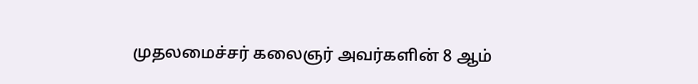முதலமைச்சர் கலைஞர் அவர்களின் 8 ஆம்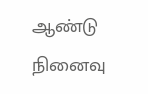ஆண்டு நினைவு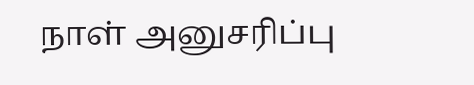நாள் அனுசரிப்பு